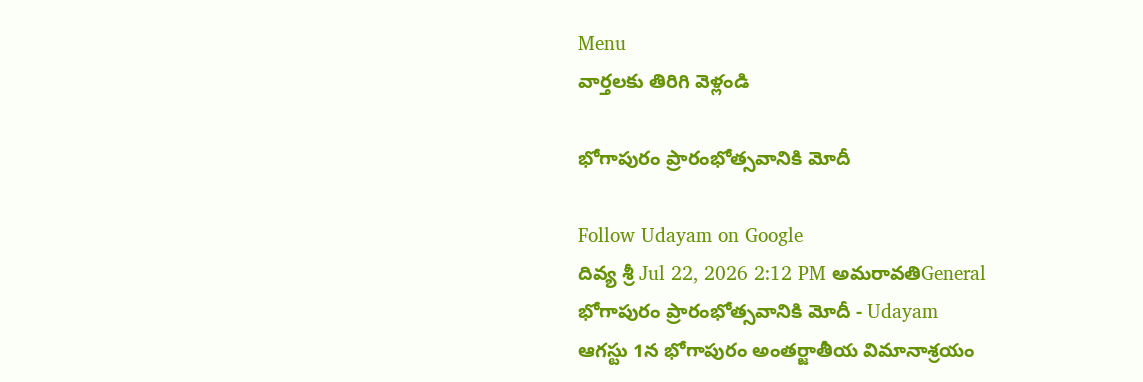Menu
వార్తలకు తిరిగి వెళ్లండి

భోగాపురం ప్రారంభోత్సవానికి మోదీ

Follow Udayam on Google
దివ్య శ్రీ Jul 22, 2026 2:12 PM అమరావతిGeneral
భోగాపురం ప్రారంభోత్సవానికి మోదీ - Udayam
ఆగస్టు 1న భోగాపురం అంతర్జాతీయ విమానాశ్రయం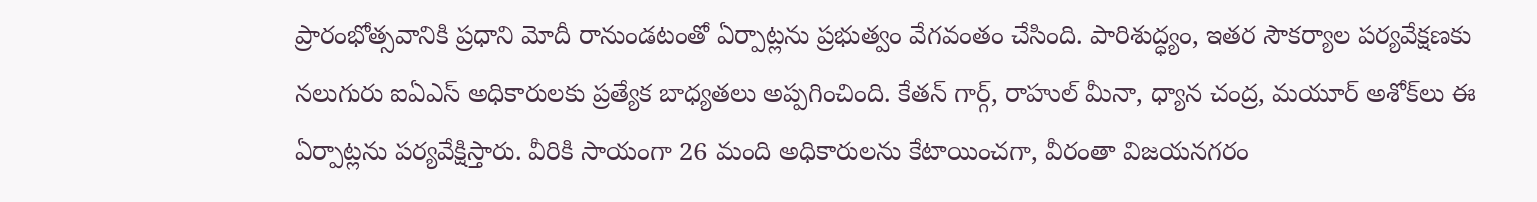ప్రారంభోత్సవానికి ప్రధాని మోదీ రానుండటంతో ఏర్పాట్లను ప్రభుత్వం వేగవంతం చేసింది. పారిశుద్ధ్యం, ఇతర సౌకర్యాల పర్యవేక్షణకు నలుగురు ఐఏఎస్ అధికారులకు ప్రత్యేక బాధ్యతలు అప్పగించింది. కేతన్ గార్గ్, రాహుల్ మీనా, ధ్యాన చంద్ర, మయూర్ అశోక్‌లు ఈ ఏర్పాట్లను పర్యవేక్షిస్తారు. వీరికి సాయంగా 26 మంది అధికారులను కేటాయించగా, వీరంతా విజయనగరం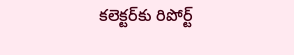కలెక్టర్‌కు రిపోర్ట్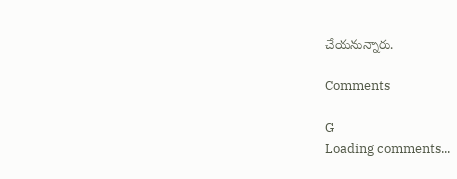చేయనున్నారు.

Comments

G
Loading comments...